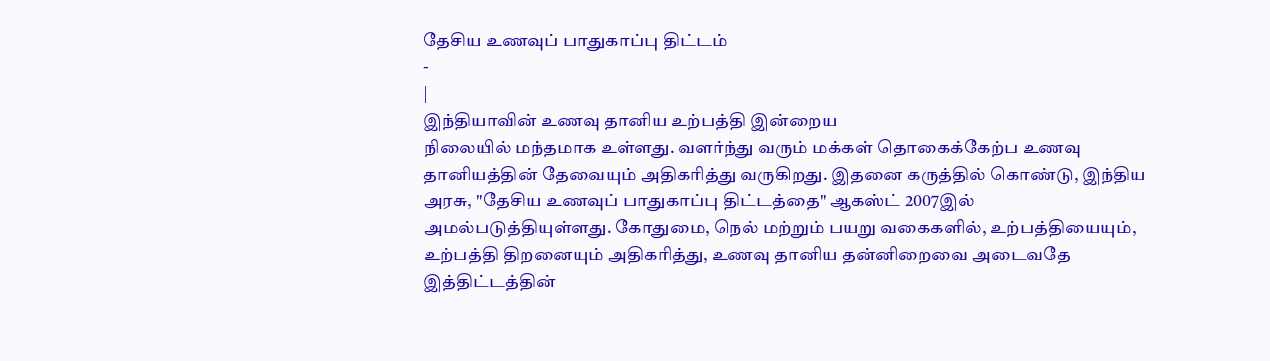தேசிய உணவுப் பாதுகாப்பு திட்டம்
-
|
இந்தியாவின் உணவு தானிய உற்பத்தி இன்றைய
நிலையில் மந்தமாக உள்ளது. வளர்ந்து வரும் மக்கள் தொகைக்கேற்ப உணவு
தானியத்தின் தேவையும் அதிகரித்து வருகிறது. இதனை கருத்தில் கொண்டு, இந்திய
அரசு, "தேசிய உணவுப் பாதுகாப்பு திட்டத்தை" ஆகஸ்ட் 2007இல்
அமல்படுத்தியுள்ளது. கோதுமை, நெல் மற்றும் பயறு வகைகளில், உற்பத்தியையும்,
உற்பத்தி திறனையும் அதிகரித்து, உணவு தானிய தன்னிறைவை அடைவதே
இத்திட்டத்தின்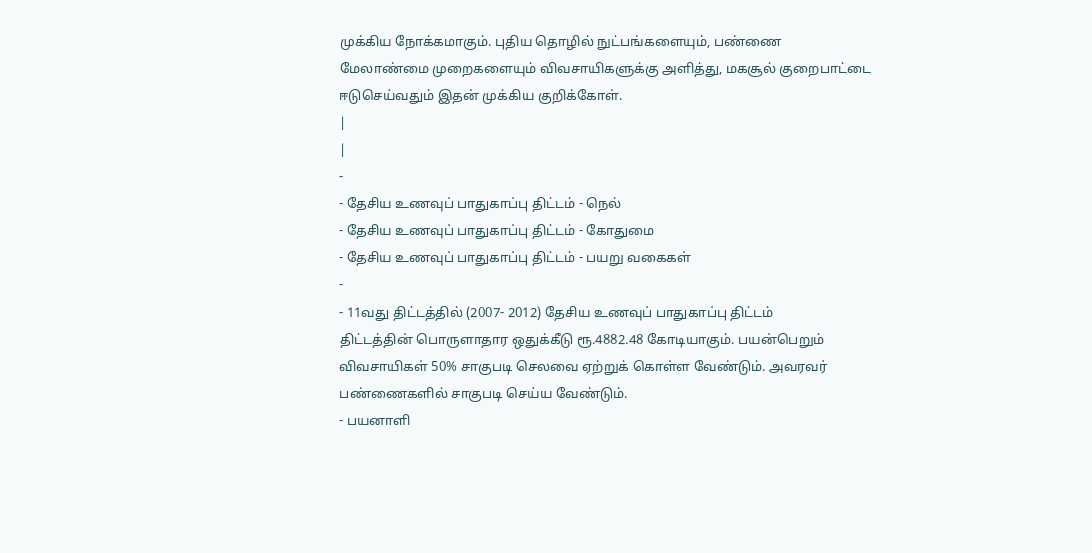முக்கிய நோக்கமாகும். புதிய தொழில் நுட்பங்களையும், பண்ணை
மேலாண்மை முறைகளையும் விவசாயிகளுக்கு அளித்து, மகசூல் குறைபாட்டை
ஈடுசெய்வதும் இதன் முக்கிய குறிக்கோள்.
|
|
-
- தேசிய உணவுப் பாதுகாப்பு திட்டம் - நெல்
- தேசிய உணவுப் பாதுகாப்பு திட்டம் - கோதுமை
- தேசிய உணவுப் பாதுகாப்பு திட்டம் - பயறு வகைகள்
-
- 11வது திட்டத்தில் (2007- 2012) தேசிய உணவுப் பாதுகாப்பு திட்டம்
திட்டத்தின் பொருளாதார ஒதுக்கீடு ரூ.4882.48 கோடியாகும். பயன்பெறும்
விவசாயிகள் 50% சாகுபடி செலவை ஏற்றுக் கொள்ள வேண்டும். அவரவர்
பண்ணைகளில் சாகுபடி செய்ய வேண்டும்.
- பயனாளி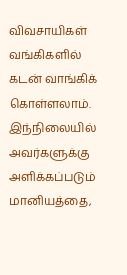விவசாயிகள் வங்கிகளில் கடன் வாங்கிக் கொள்ளலாம்.
இந்நிலையில் அவர்களுக்கு அளிக்கப்படும் மானியத்தை,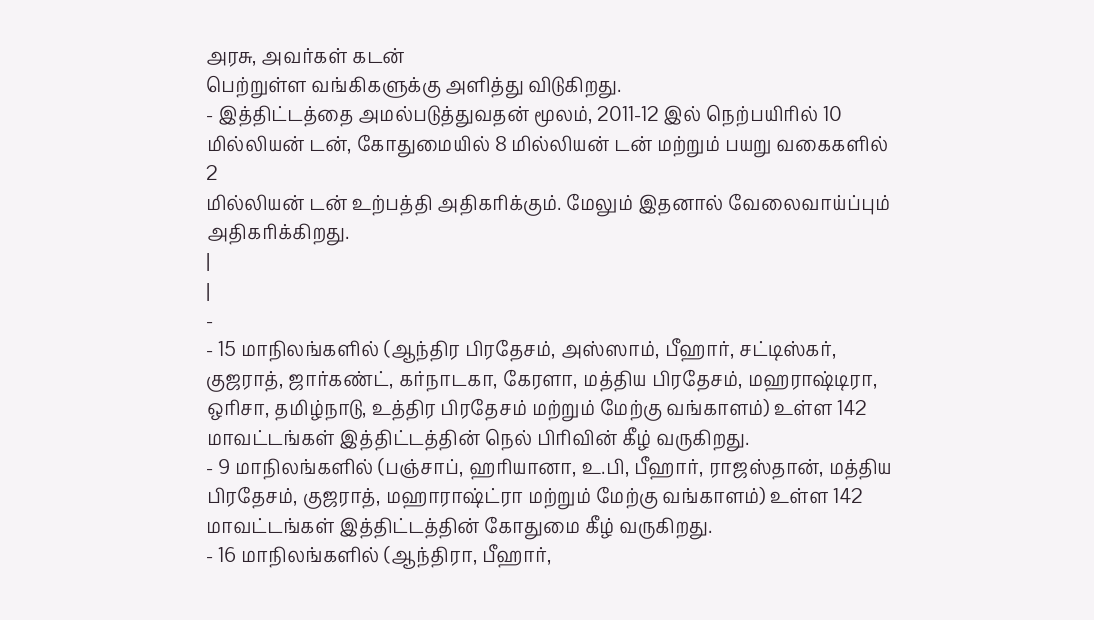அரசு, அவர்கள் கடன்
பெற்றுள்ள வங்கிகளுக்கு அளித்து விடுகிறது.
- இத்திட்டத்தை அமல்படுத்துவதன் மூலம், 2011-12 இல் நெற்பயிரில் 10
மில்லியன் டன், கோதுமையில் 8 மில்லியன் டன் மற்றும் பயறு வகைகளில் 2
மில்லியன் டன் உற்பத்தி அதிகரிக்கும். மேலும் இதனால் வேலைவாய்ப்பும்
அதிகரிக்கிறது.
|
|
-
- 15 மாநிலங்களில் (ஆந்திர பிரதேசம், அஸ்ஸாம், பீஹார், சட்டிஸ்கர்,
குஜராத், ஜார்கண்ட், கர்நாடகா, கேரளா, மத்திய பிரதேசம், மஹராஷ்டிரா,
ஒரிசா, தமிழ்நாடு, உத்திர பிரதேசம் மற்றும் மேற்கு வங்காளம்) உள்ள 142
மாவட்டங்கள் இத்திட்டத்தின் நெல் பிரிவின் கீழ் வருகிறது.
- 9 மாநிலங்களில் (பஞ்சாப், ஹரியானா, உ.பி, பீஹார், ராஜஸ்தான், மத்திய
பிரதேசம், குஜராத், மஹாராஷ்ட்ரா மற்றும் மேற்கு வங்காளம்) உள்ள 142
மாவட்டங்கள் இத்திட்டத்தின் கோதுமை கீழ் வருகிறது.
- 16 மாநிலங்களில் (ஆந்திரா, பீஹார்,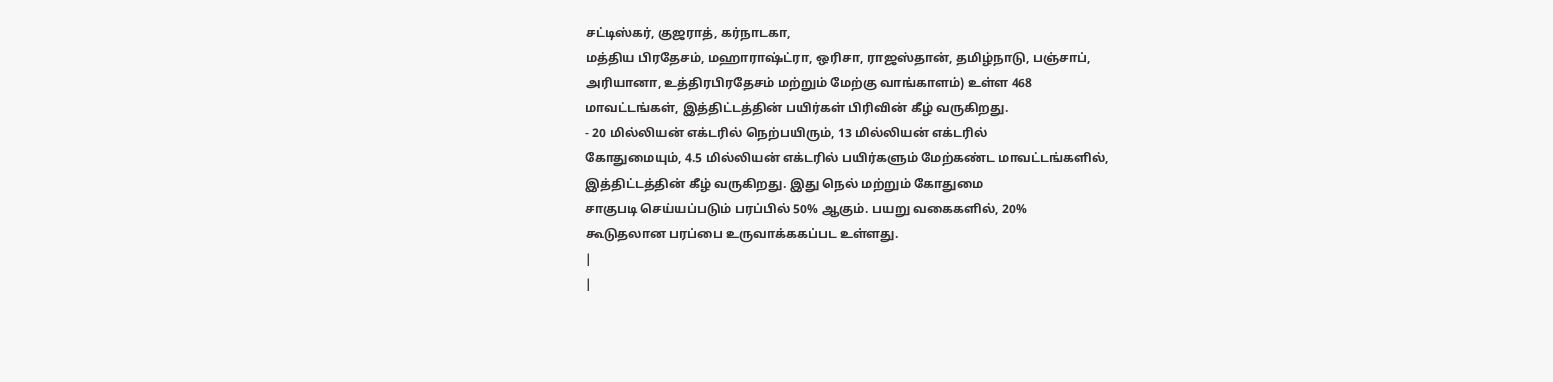சட்டிஸ்கர், குஜராத், கர்நாடகா,
மத்திய பிரதேசம், மஹாராஷ்ட்ரா, ஒரிசா, ராஜஸ்தான், தமிழ்நாடு, பஞ்சாப்,
அரியானா, உத்திரபிரதேசம் மற்றும் மேற்கு வாங்காளம்) உள்ள 468
மாவட்டங்கள், இத்திட்டத்தின் பயிர்கள் பிரிவின் கீழ் வருகிறது.
- 20 மில்லியன் எக்டரில் நெற்பயிரும், 13 மில்லியன் எக்டரில்
கோதுமையும், 4.5 மில்லியன் எக்டரில் பயிர்களும் மேற்கண்ட மாவட்டங்களில்,
இத்திட்டத்தின் கீழ் வருகிறது. இது நெல் மற்றும் கோதுமை
சாகுபடி செய்யப்படும் பரப்பில் 50% ஆகும். பயறு வகைகளில், 20%
கூடுதலான பரப்பை உருவாக்ககப்பட உள்ளது.
|
|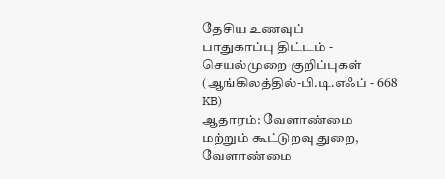தேசிய உணவுப்
பாதுகாப்பு திட்டம் - செயல்முறை குறிப்புகள்
(ஆங்கிலத்தில்-பி.டி.எஃப் - 668 KB)
ஆதாரம்: வேளாண்மை
மற்றும் கூட்டுறவு துறை, வேளாண்மை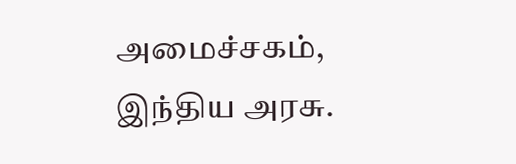அமைச்சகம், இந்திய அரசு.